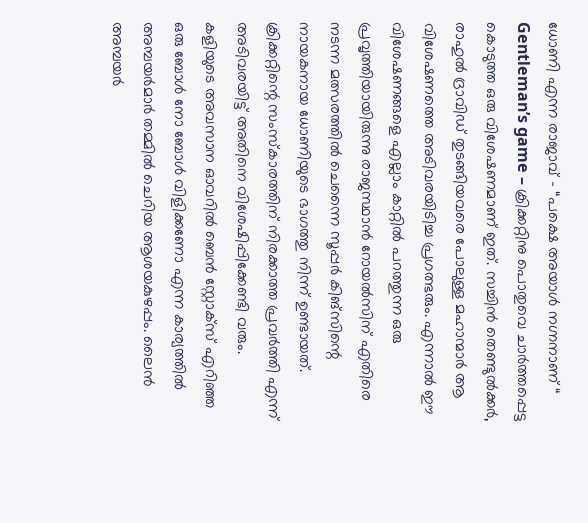ധോണി എന്ന രാജാവ് – “പക്ഷെ അയാൾ നഗ്നനാണ് “
Gentleman’s game – ക്രിക്കറ്റിനു പൊതുവെ ചാർത്തപ്പെട്ട കൊടുത്ത ഒരു വിശേഷണമാണ് ഇത്. സച്ചിൻ തെണ്ടുൽക്കർ, രാഹുൽ ദ്രാവിഡ് തുടങ്ങിയവരെ പോലുള്ള മഹാന്മാർ ആ വിശേഷണത്തെ അടിവരയിടിച്ച പ്രഗത്ഭരും. എന്നാൽ ഈ വിശേഷണങ്ങളെ എല്ലാം കാറ്റിൽ പറത്തുന്ന ഒരു പ്രവൃത്തിയായിരുന്നു രാജസ്ഥാൻ റോയൽസിന് എതിരെ നടന്ന മത്സരത്തിൽ ചെന്നൈ സൂപ്പർ കിങ്സിന്റെ നായകനായ ധോണിയുടെ ഭാഗത്തു നിന്ന് ഉണ്ടായത്. ക്രിക്കറ്റിന്റെ സംസ്കാരത്തിന് നിരക്കാത്ത പ്രവർത്തി എന്ന് അടിവരയിട്ട് അതിനെ വിശേഷിപ്പിക്കേണ്ടി വരും.
കളിയുടെ അവസാന ഓവറിൽ ബെൻ സ്റ്റോക്സ് എറിഞ്ഞ ഒരു ബോൾ നോ ബോൾ വിളിക്കണോ എന്ന കാര്യത്തിൽ അമ്പയർമാർ തമ്മിൽ ചെറിയ ആശയകുഴപ്പം. ലൈൻ അമ്പയർ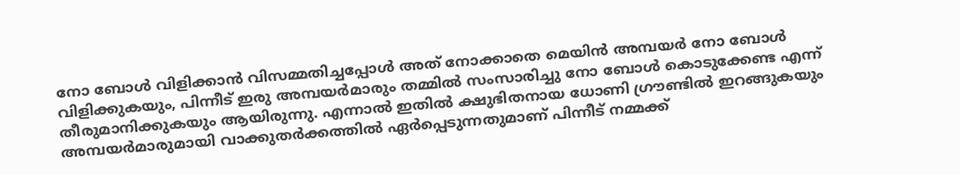നോ ബോൾ വിളിക്കാൻ വിസമ്മതിച്ചപ്പോൾ അത് നോക്കാതെ മെയിൻ അമ്പയർ നോ ബോൾ വിളിക്കുകയും, പിന്നീട് ഇരു അമ്പയർമാരും തമ്മിൽ സംസാരിച്ചു നോ ബോൾ കൊടുക്കേണ്ട എന്ന് തീരുമാനിക്കുകയും ആയിരുന്നു. എന്നാൽ ഇതിൽ ക്ഷുഭിതനായ ധോണി ഗ്രൗണ്ടിൽ ഇറങ്ങുകയും അമ്പയർമാരുമായി വാക്കുതർക്കത്തിൽ ഏർപ്പെടുന്നതുമാണ് പിന്നീട് നമ്മക്ക്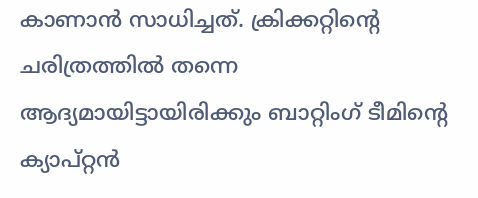കാണാൻ സാധിച്ചത്. ക്രിക്കറ്റിന്റെ ചരിത്രത്തിൽ തന്നെ ആദ്യമായിട്ടായിരിക്കും ബാറ്റിംഗ് ടീമിന്റെ ക്യാപ്റ്റൻ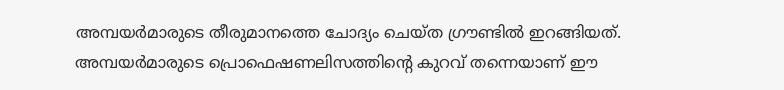അമ്പയർമാരുടെ തീരുമാനത്തെ ചോദ്യം ചെയ്ത ഗ്രൗണ്ടിൽ ഇറങ്ങിയത്.
അമ്പയർമാരുടെ പ്രൊഫെഷണലിസത്തിന്റെ കുറവ് തന്നെയാണ് ഈ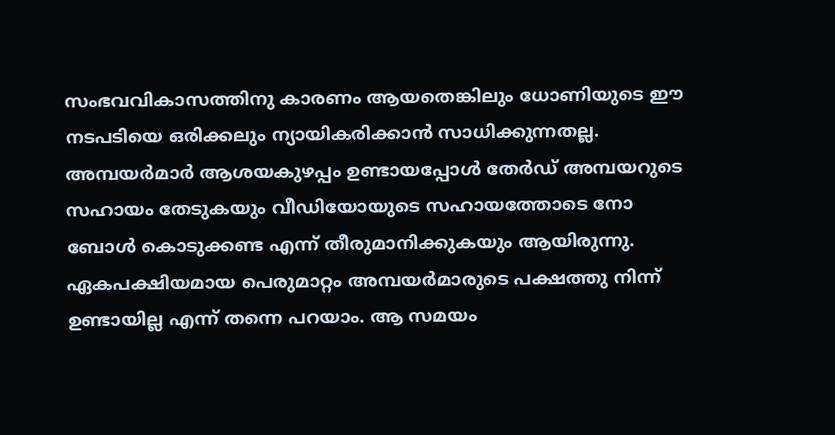സംഭവവികാസത്തിനു കാരണം ആയതെങ്കിലും ധോണിയുടെ ഈ നടപടിയെ ഒരിക്കലും ന്യായികരിക്കാൻ സാധിക്കുന്നതല്ല. അമ്പയർമാർ ആശയകുഴപ്പം ഉണ്ടായപ്പോൾ തേർഡ് അമ്പയറുടെ സഹായം തേടുകയും വീഡിയോയുടെ സഹായത്തോടെ നോ ബോൾ കൊടുക്കണ്ട എന്ന് തീരുമാനിക്കുകയും ആയിരുന്നു. ഏകപക്ഷിയമായ പെരുമാറ്റം അമ്പയർമാരുടെ പക്ഷത്തു നിന്ന് ഉണ്ടായില്ല എന്ന് തന്നെ പറയാം. ആ സമയം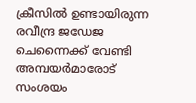ക്രീസിൽ ഉണ്ടായിരുന്ന രവീന്ദ്ര ജഡേജ ചെന്നൈക്ക് വേണ്ടി അമ്പയർമാരോട് സംശയം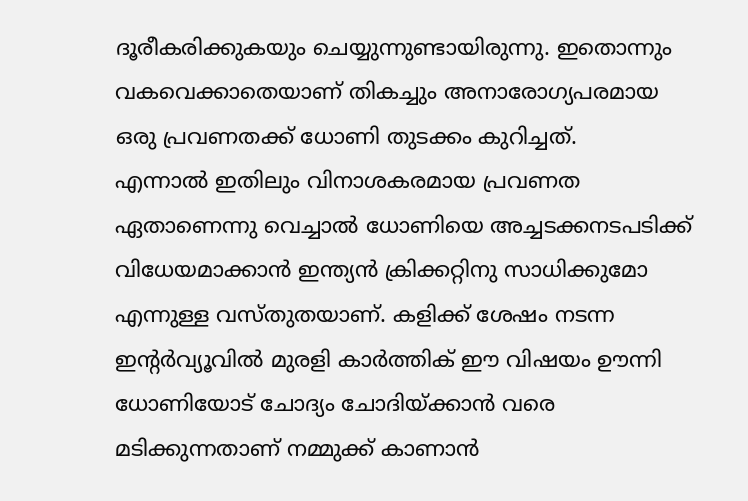ദൂരീകരിക്കുകയും ചെയ്യുന്നുണ്ടായിരുന്നു. ഇതൊന്നും വകവെക്കാതെയാണ് തികച്ചും അനാരോഗ്യപരമായ ഒരു പ്രവണതക്ക് ധോണി തുടക്കം കുറിച്ചത്.
എന്നാൽ ഇതിലും വിനാശകരമായ പ്രവണത ഏതാണെന്നു വെച്ചാൽ ധോണിയെ അച്ചടക്കനടപടിക്ക് വിധേയമാക്കാൻ ഇന്ത്യൻ ക്രിക്കറ്റിനു സാധിക്കുമോ എന്നുള്ള വസ്തുതയാണ്. കളിക്ക് ശേഷം നടന്ന ഇന്റർവ്യൂവിൽ മുരളി കാർത്തിക് ഈ വിഷയം ഊന്നി ധോണിയോട് ചോദ്യം ചോദിയ്ക്കാൻ വരെ മടിക്കുന്നതാണ് നമ്മുക്ക് കാണാൻ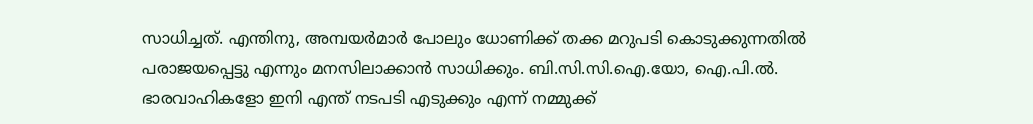സാധിച്ചത്. എന്തിനു, അമ്പയർമാർ പോലും ധോണിക്ക് തക്ക മറുപടി കൊടുക്കുന്നതിൽ പരാജയപ്പെട്ടു എന്നും മനസിലാക്കാൻ സാധിക്കും. ബി.സി.സി.ഐ.യോ, ഐ.പി.ൽ. ഭാരവാഹികളോ ഇനി എന്ത് നടപടി എടുക്കും എന്ന് നമ്മുക്ക്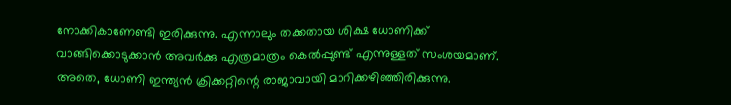നോക്കികാണേണ്ടി ഇരിക്കുന്നു. എന്നാലും തക്കതായ ശിക്ഷ ധോണിക്ക് വാങ്ങിക്കൊടുക്കാൻ അവർക്കു എത്രമാത്രം കെൽപ്പുണ്ട് എന്നുള്ളത് സംശയമാണ്.
അതെ, ധോണി ഇന്ത്യൻ ക്രിക്കറ്റിന്റെ രാജാവായി മാറിക്കഴിഞ്ഞിരിക്കുന്നു.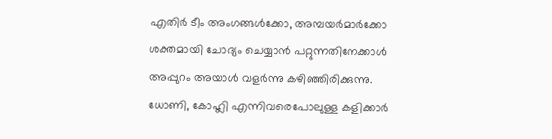എതിർ ടീം അംഗങ്ങൾക്കോ, അമ്പയർമാർക്കോ ശക്തമായി ചോദ്യം ചെയ്യാൻ പറ്റുന്നതിനേക്കാൾ അപ്പുറം അയാൾ വളർന്നു കഴിഞ്ഞിരിക്കുന്നു. ധോണി, കോഹ്ലി എന്നിവരെപോലുള്ള കളിക്കാർ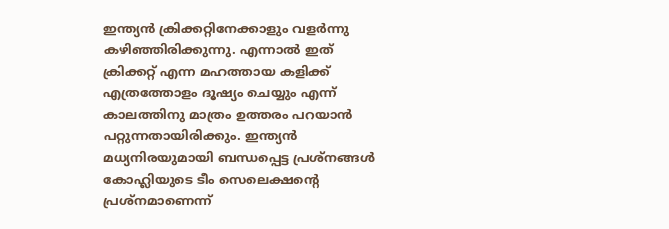ഇന്ത്യൻ ക്രിക്കറ്റിനേക്കാളും വളർന്നു കഴിഞ്ഞിരിക്കുന്നു. എന്നാൽ ഇത് ക്രിക്കറ്റ് എന്ന മഹത്തായ കളിക്ക് എത്രത്തോളം ദൂഷ്യം ചെയ്യും എന്ന് കാലത്തിനു മാത്രം ഉത്തരം പറയാൻ പറ്റുന്നതായിരിക്കും. ഇന്ത്യൻ മധ്യനിരയുമായി ബന്ധപ്പെട്ട പ്രശ്നങ്ങൾ കോഹ്ലിയുടെ ടീം സെലെക്ഷന്റെ പ്രശ്നമാണെന്ന്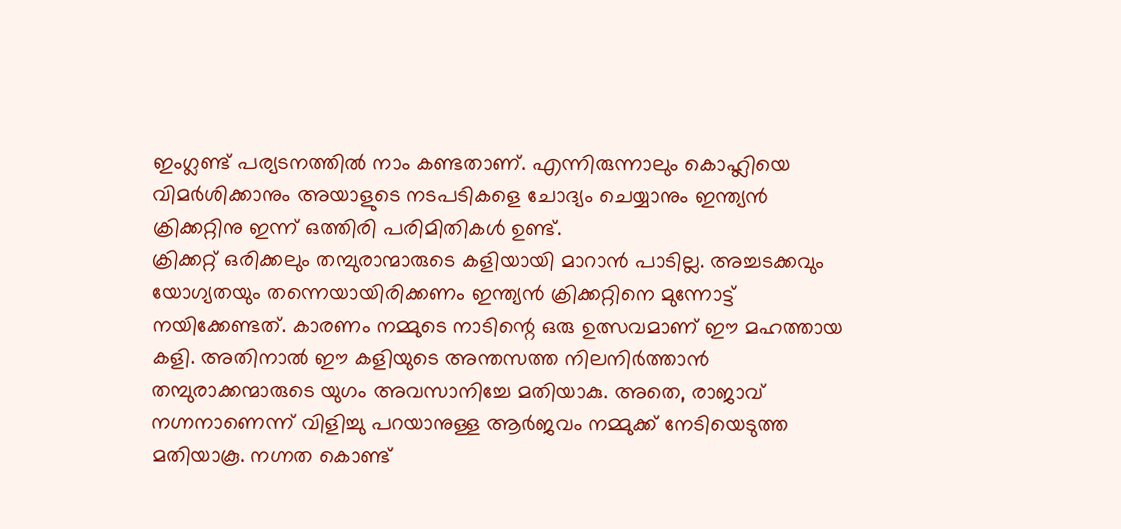ഇംഗ്ലണ്ട് പര്യടനത്തിൽ നാം കണ്ടതാണ്. എന്നിരുന്നാലും കൊഹ്ലിയെ വിമർശിക്കാനും അയാളുടെ നടപടികളെ ചോദ്യം ചെയ്യാനും ഇന്ത്യൻ ക്രിക്കറ്റിനു ഇന്ന് ഒത്തിരി പരിമിതികൾ ഉണ്ട്.
ക്രിക്കറ്റ് ഒരിക്കലും തമ്പുരാന്മാരുടെ കളിയായി മാറാൻ പാടില്ല. അച്ചടക്കവും യോഗ്യതയും തന്നെയായിരിക്കണം ഇന്ത്യൻ ക്രിക്കറ്റിനെ മുന്നോട്ട് നയിക്കേണ്ടത്. കാരണം നമ്മുടെ നാടിന്റെ ഒരു ഉത്സവമാണ് ഈ മഹത്തായ കളി. അതിനാൽ ഈ കളിയുടെ അന്തസത്ത നിലനിർത്താൻ തമ്പുരാക്കന്മാരുടെ യുഗം അവസാനിച്ചേ മതിയാകു. അതെ, രാജാവ് നഗ്നനാണെന്ന് വിളിച്ചു പറയാനുള്ള ആർജവം നമ്മുക്ക് നേടിയെടുത്ത മതിയാകൂ. നഗ്നത കൊണ്ട്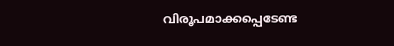വിരൂപമാക്കപ്പെടേണ്ട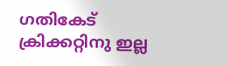ഗതികേട് ക്രിക്കറ്റിനു ഇല്ല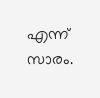എന്ന് സാരം.